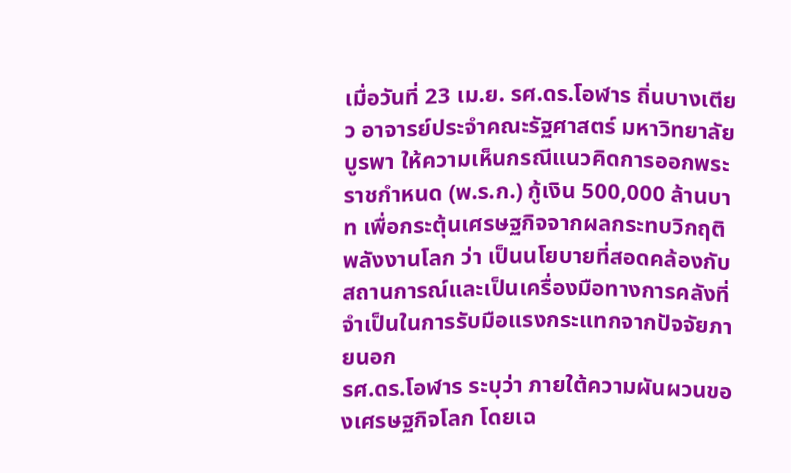เมื่อวันที่ 23 เม.ย. รศ.ดร.โอฬาร ถิ่นบางเตียว อาจารย์ประจำคณะรัฐศาสตร์ มหาวิทยาลัยบูรพา ให้ความเห็นกรณีแนวคิดการออกพระราชกำหนด (พ.ร.ก.) กู้เงิน 500,000 ล้านบาท เพื่อกระตุ้นเศรษฐกิจจากผลกระทบวิกฤติพลังงานโลก ว่า เป็นนโยบายที่สอดคล้องกับสถานการณ์และเป็นเครื่องมือทางการคลังที่จำเป็นในการรับมือแรงกระแทกจากปัจจัยภายนอก
รศ.ดร.โอฬาร ระบุว่า ภายใต้ความผันผวนของเศรษฐกิจโลก โดยเฉ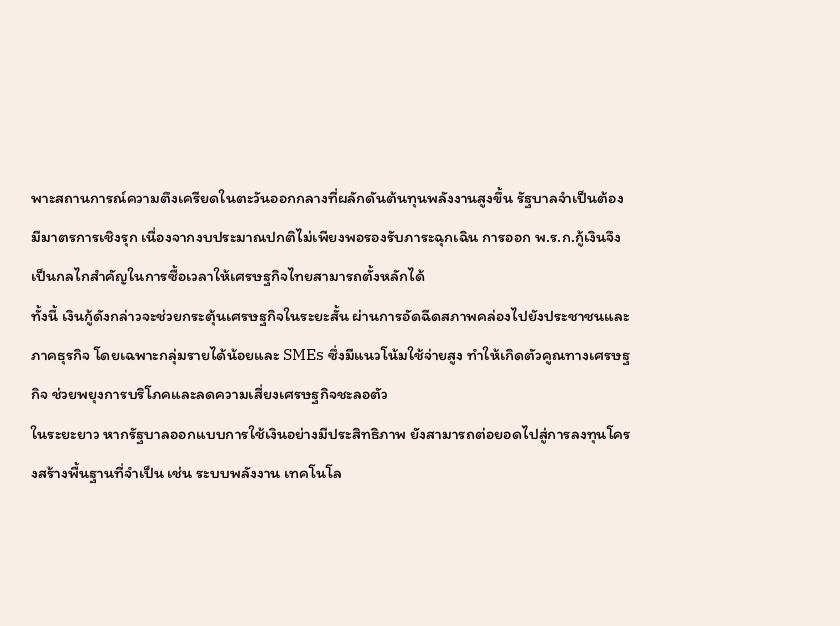พาะสถานการณ์ความตึงเครียดในตะวันออกกลางที่ผลักดันต้นทุนพลังงานสูงขึ้น รัฐบาลจำเป็นต้องมีมาตรการเชิงรุก เนื่องจากงบประมาณปกติไม่เพียงพอรองรับภาระฉุกเฉิน การออก พ.ร.ก.กู้เงินจึงเป็นกลไกสำคัญในการซื้อเวลาให้เศรษฐกิจไทยสามารถตั้งหลักได้
ทั้งนี้ เงินกู้ดังกล่าวจะช่วยกระตุ้นเศรษฐกิจในระยะสั้น ผ่านการอัดฉีดสภาพคล่องไปยังประชาชนและภาคธุรกิจ โดยเฉพาะกลุ่มรายได้น้อยและ SMEs ซึ่งมีแนวโน้มใช้จ่ายสูง ทำให้เกิดตัวคูณทางเศรษฐกิจ ช่วยพยุงการบริโภคและลดความเสี่ยงเศรษฐกิจชะลอตัว
ในระยะยาว หากรัฐบาลออกแบบการใช้เงินอย่างมีประสิทธิภาพ ยังสามารถต่อยอดไปสู่การลงทุนโครงสร้างพื้นฐานที่จำเป็น เช่น ระบบพลังงาน เทคโนโล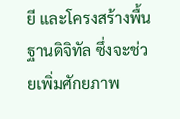ยี และโครงสร้างพื้นฐานดิจิทัล ซึ่งจะช่วยเพิ่มศักยภาพ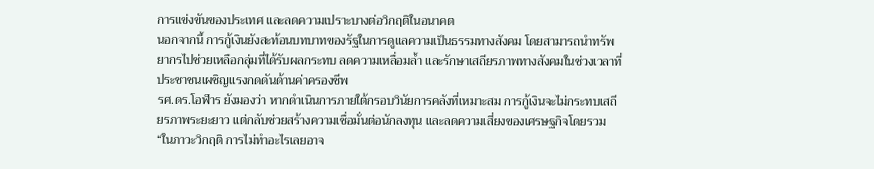การแข่งขันของประเทศ และลดความเปราะบางต่อวิกฤติในอนาคต
นอกจากนี้ การกู้เงินยังสะท้อนบทบาทของรัฐในการดูแลความเป็นธรรมทางสังคม โดยสามารถนำทรัพยากรไปช่วยเหลือกลุ่มที่ได้รับผลกระทบ ลดความเหลื่อมล้ำ และรักษาเสถียรภาพทางสังคมในช่วงเวลาที่ประชาชนเผชิญแรงกดดันด้านค่าครองชีพ
รศ.ดร.โอฬาร ยังมองว่า หากดำเนินการภายใต้กรอบวินัยการคลังที่เหมาะสม การกู้เงินจะไม่กระทบเสถียรภาพระยะยาว แต่กลับช่วยสร้างความเชื่อมั่นต่อนักลงทุน และลดความเสี่ยงของเศรษฐกิจโดยรวม
“ในภาวะวิกฤติ การไม่ทำอะไรเลยอาจ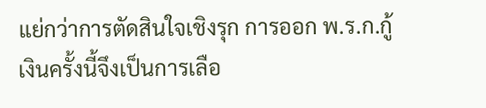แย่กว่าการตัดสินใจเชิงรุก การออก พ.ร.ก.กู้เงินครั้งนี้จึงเป็นการเลือ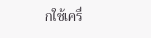กใช้เครื่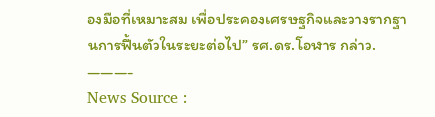องมือที่เหมาะสม เพื่อประคองเศรษฐกิจและวางรากฐานการฟื้นตัวในระยะต่อไป” รศ.ดร.โอฬาร กล่าว.
———-
News Source :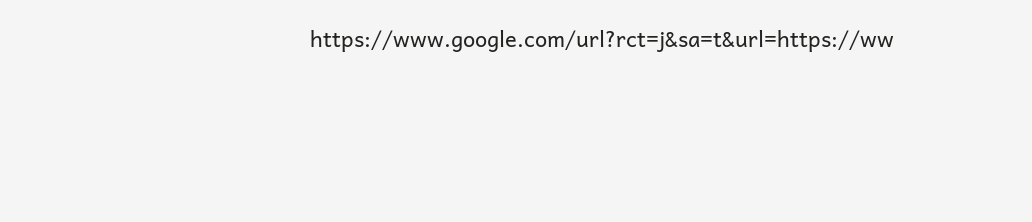https://www.google.com/url?rct=j&sa=t&url=https://ww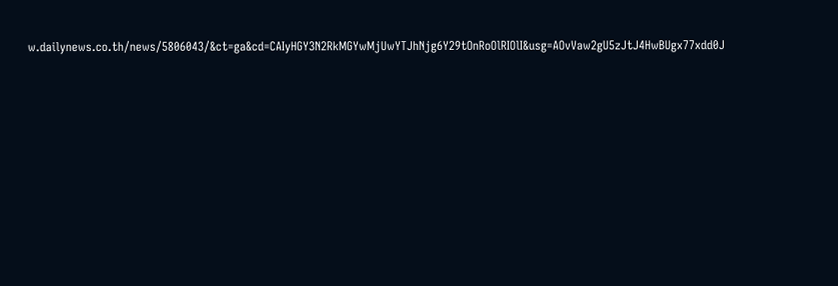w.dailynews.co.th/news/5806043/&ct=ga&cd=CAIyHGY3N2RkMGYwMjUwYTJhNjg6Y29tOnRoOlRIOlI&usg=AOvVaw2gU5zJtJ4HwBUgx77xdd0J